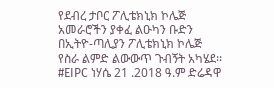የደብረ ታቦር ፖሊቴክኒክ ኮሌጅ አመራሮችን ያቀፈ ልዑካን ቡድን በኢትዮ-ጣሊያን ፖሊቴክኒክ ኮሌጅ የስራ ልምድ ልውውጥ ጉብኝት አካሄደ፡፡ #EIPC ነሃሴ 21 .2018 ዓ.ም ድሬዳዋ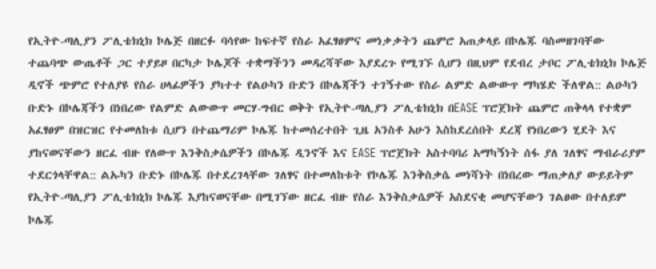የኢትዮ-ጣሊያን ፖሊቴክኒክ ኮሌጅ በዘርፉ ባሳየው ከፍተኛ የስራ አፈፃፀምና መነቃቃትን ጨምሮ አጠቃላይ በኮሌጁ ባስመዘገባቸው ተጨባጭ ውጤቶች ጋር ተያይዞ በርካታ ኮሌጆች ተቋማችንን መዳረሻቸው እያደረጉ የሚገኙ ሲሆን በዚህም የደብረ ታቦር ፖሊቴክኒክ ኮሌጅ ዲኖች ጭምሮ የተለያዩ የስራ ሀላፊዎችን ያካተተ የልዑካን ቡድን በኮሌጃችን ተገኝተው የስራ ልምድ ልውውጥ ማካሄድ ችለዋል:: ልዑካን ቡድኑ በኮሌጃችን በነበረው የልምድ ልውውጥ መርሃ-ግብር ወቅት የኢትዮ-ጣሊያን ፖሊቴክኒክ በEASE ፕሮጀክት ጨምሮ ጠቅላላ የተቋም አፈፃፀም በዝርዝር የተመለከቱ ሲሆን በተጨማሪም ኮሌጁ ከተመሰረተበት ጊዜ አንስቶ አሁን እስከደረሰበት ደረጃ የነበረውን ሂደት እና ያከናወናቸውን ዘርፈ ብዙ የለውጥ እንቅስቃሴዎችን በኮሌጁ ዲንኖች እና EASE ፕሮጀክት አስተባባሪ አማካኝነት ሰፋ ያለ ገለፃና ማብራሪያም ተደርጎላቸዋል:: ልኡካን ቡድኑ በኮሌጁ በተደረገላቸው ገለፃና በተመለከቱት የኮሌጁ እንቅስቃሴ መነሻነት በነበረው ማጠቃለያ ውይይትም የኢትዮ-ጣሊያን ፖሊቴክኒክ ኮሌጁ እያከናወናቸው በሚገኘው ዘርፈ ብዙ የስራ እንቅስቃሴዎች አስደናቂ መሆናቸውን ገልፀው በተለይም ኮሌጁ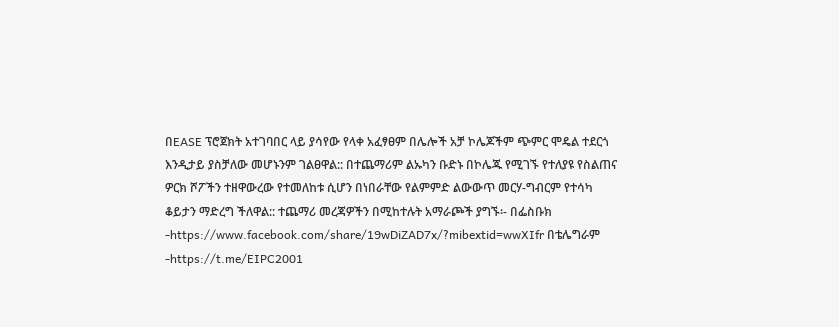በEASE ፕሮጀክት አተገባበር ላይ ያሳየው የላቀ አፈፃፀም በሌሎች አቻ ኮሌጆችም ጭምር ሞዴል ተደርጎ እንዲታይ ያስቻለው መሆኑንም ገልፀዋል:: በተጨማሪም ልኡካን ቡድኑ በኮሌጁ የሚገኙ የተለያዩ የስልጠና ዎርክ ሾፖችን ተዘዋውረው የተመለከቱ ሲሆን በነበራቸው የልምምድ ልውውጥ መርሃ-ግብርም የተሳካ ቆይታን ማድረግ ችለዋል:: ተጨማሪ መረጃዎችን በሚከተሉት አማራጮች ያግኙ፡- በፌስቡክ -https://www.facebook.com/share/19wDiZAD7x/?mibextid=wwXIfr በቴሌግራም -https://t.me/EIPC2001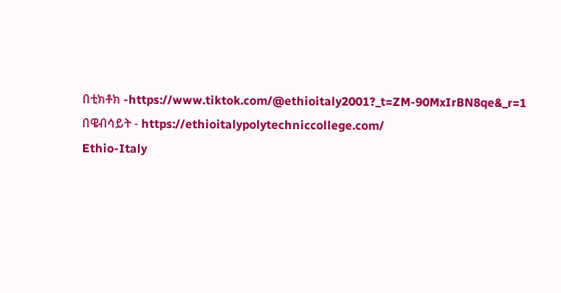በቲክቶክ -https://www.tiktok.com/@ethioitaly2001?_t=ZM-90MxIrBN8qe&_r=1 በዌብሳይት - https://ethioitalypolytechniccollege.com/
Ethio-Italy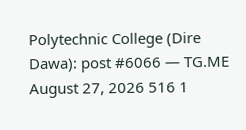Polytechnic College (Dire Dawa): post #6066 — TG.ME
August 27, 2026 516 1